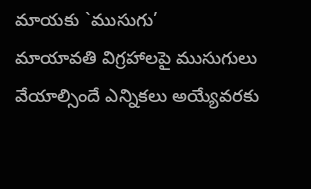మాయకు `ముసుగు’
మాయావతి విగ్రహాలపై ముసుగులు వేయాల్సిందే ఎన్నికలు అయ్యేవరకు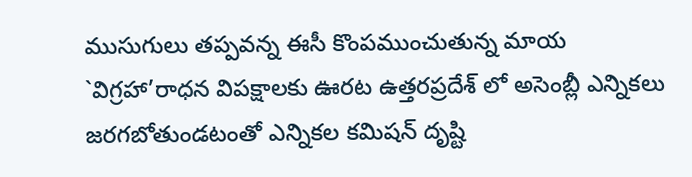ముసుగులు తప్పవన్న ఈసీ కొంపముంచుతున్న మాయ `విగ్రహా’రాధన విపక్షాలకు ఊరట ఉత్తరప్రదేశ్ లో అసెంబ్లీ ఎన్నికలు జరగబోతుండటంతో ఎన్నికల కమిషన్ దృష్టి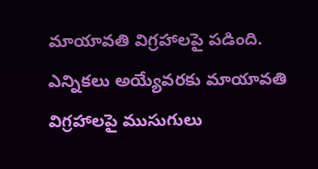మాయావతి విగ్రహాలపై పడింది. ఎన్నికలు అయ్యేవరకు మాయావతి విగ్రహాలపై ముసుగులు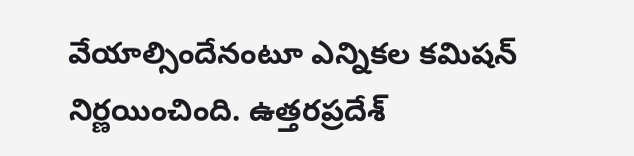వేయాల్సిందేనంటూ ఎన్నికల కమిషన్ నిర్ణయించింది. ఉత్తరప్రదేశ్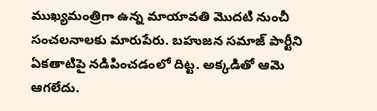ముఖ్యమంత్రిగా ఉన్న మాయావతి మొదటి నుంచీ సంచలనాలకు మారుపేరు. బహుజన సమాజ్ పార్టీని ఏకతాటిపై నడిపించడంలో దిట్ట. అక్కడితో ఆమె ఆగలేదు.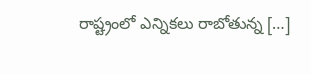రాష్ట్రంలో ఎన్నికలు రాబోతున్న […]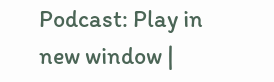Podcast: Play in new window |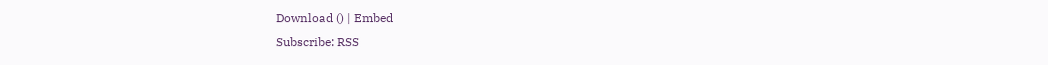Download () | Embed
Subscribe: RSS